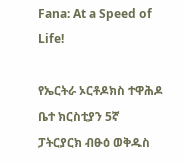Fana: At a Speed of Life!

የኤርትራ ኦርቶዶክስ ተዋሕዶ ቤተ ክርስቲያን 5ኛ ፓትርያርክ ብፁዕ ወቅዱስ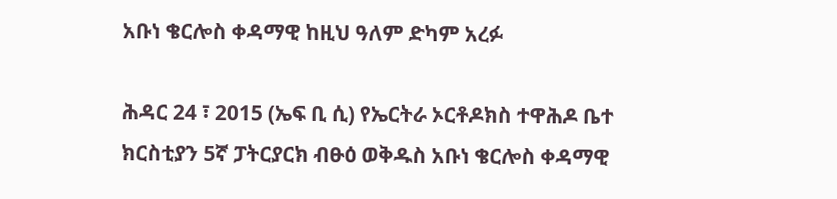አቡነ ቄርሎስ ቀዳማዊ ከዚህ ዓለም ድካም አረፉ

ሕዳር 24 ፣ 2015 (ኤፍ ቢ ሲ) የኤርትራ ኦርቶዶክስ ተዋሕዶ ቤተ ክርስቲያን 5ኛ ፓትርያርክ ብፁዕ ወቅዱስ አቡነ ቄርሎስ ቀዳማዊ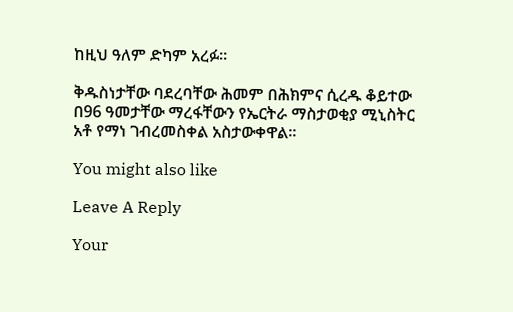ከዚህ ዓለም ድካም አረፉ።

ቅዱስነታቸው ባደረባቸው ሕመም በሕክምና ሲረዱ ቆይተው በ96 ዓመታቸው ማረፋቸውን የኤርትራ ማስታወቂያ ሚኒስትር አቶ የማነ ገብረመስቀል አስታውቀዋል።

You might also like

Leave A Reply

Your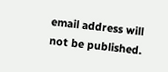email address will not be published.